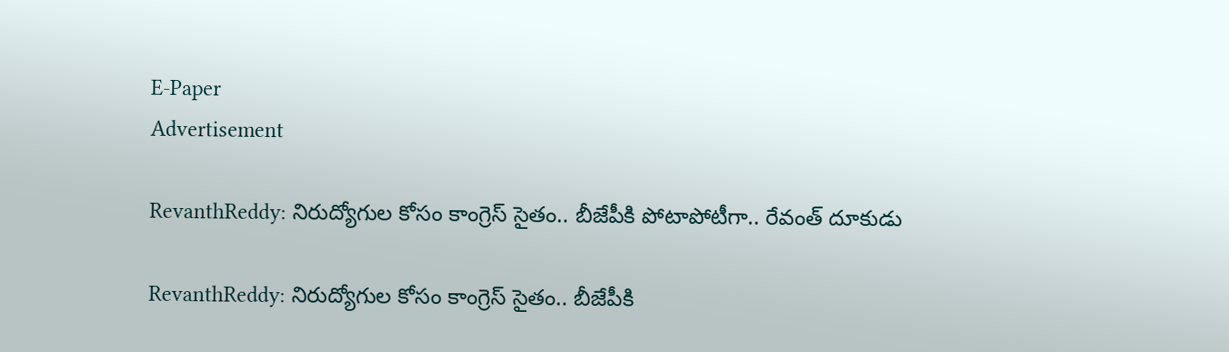E-Paper
Advertisement

RevanthReddy: నిరుద్యోగుల కోసం కాంగ్రెస్ సైతం.. బీజేపీకి పోటాపోటీగా.. రేవంత్ దూకుడు

RevanthReddy: నిరుద్యోగుల కోసం కాంగ్రెస్ సైతం.. బీజేపీకి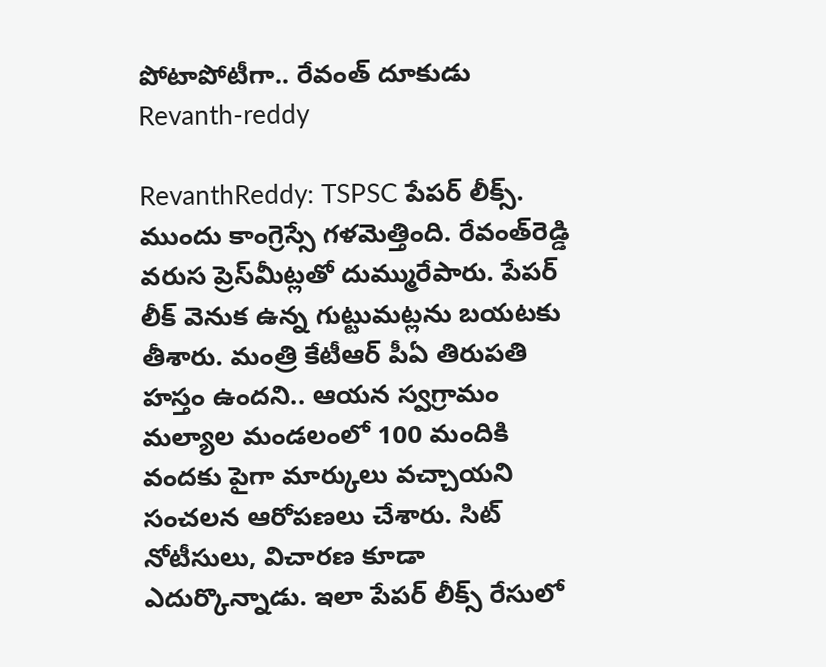పోటాపోటీగా.. రేవంత్ దూకుడు
Revanth-reddy

RevanthReddy: TSPSC పేపర్ లీక్స్. ముందు కాంగ్రెస్సే గళమెత్తింది. రేవంత్‌రెడ్డి వరుస ప్రెస్‌మీట్లతో దుమ్మురేపారు. పేపర్ లీక్ వెనుక ఉన్న గుట్టుమట్లను బయటకు తీశారు. మంత్రి కేటీఆర్ పీఏ తిరుపతి హస్తం ఉందని.. ఆయన స్వగ్రామం మల్యాల మండలంలో 100 మందికి వందకు పైగా మార్కులు వచ్చాయని సంచలన ఆరోపణలు చేశారు. సిట్ నోటీసులు, విచారణ కూడా ఎదుర్కొన్నాడు. ఇలా పేపర్ లీక్స్ రేసులో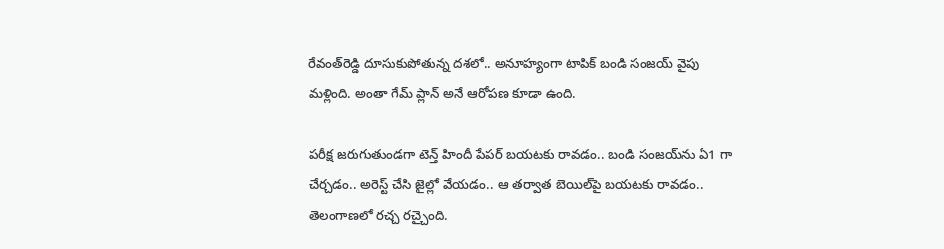రేవంత్‌రెడ్డి దూసుకుపోతున్న దశలో.. అనూహ్యంగా టాపిక్ బండి సంజయ్ వైపు మళ్లింది. అంతా గేమ్ ప్లాన్ అనే ఆరోపణ కూడా ఉంది.

పరీక్ష జరుగుతుండగా టెన్త్ హిందీ పేపర్ బయటకు రావడం.. బండి సంజయ్‌ను ఏ1 గా చేర్చడం.. అరెస్ట్ చేసి జైల్లో వేయడం.. ఆ తర్వాత బెయిల్‌పై బయటకు రావడం.. తెలంగాణలో రచ్చ రచ్చైంది.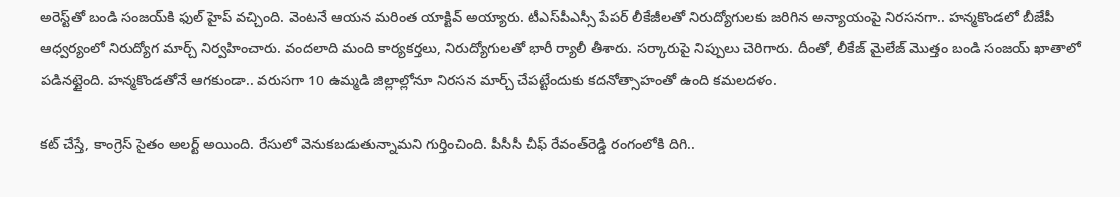అరెస్ట్‌తో బండి సంజయ్‌కి ఫుల్ హైప్ వచ్చింది. వెంటనే ఆయన మరింత యాక్టివ్ అయ్యారు. టీఎస్‌పీఎస్సీ పేపర్ లీకేజీలతో నిరుద్యోగులకు జరిగిన అన్యాయంపై నిరసనగా.. హన్మకొండలో బీజేపీ ఆధ్వర్యంలో నిరుద్యోగ మార్చ్ నిర్వహించారు. వందలాది మంది కార్యకర్తలు, నిరుద్యోగులతో భారీ ర్యాలీ తీశారు. సర్కారుపై నిప్పులు చెరిగారు. దీంతో, లీకేజ్ మైలేజ్ మొత్తం బండి సంజయ్ ఖాతాలో పడినట్టైంది. హన్మకొండతోనే ఆగకుండా.. వరుసగా 10 ఉమ్మడి జిల్లాల్లోనూ నిరసన మార్చ్ చేపట్టేందుకు కదనోత్సాహంతో ఉంది కమలదళం.

కట్ చేస్తే, కాంగ్రెస్ సైతం అలర్ట్ అయింది. రేసులో వెనుకబడుతున్నామని గుర్తించింది. పీసీసీ చీఫ్ రేవంత్‌రెడ్డి రంగంలోకి దిగి..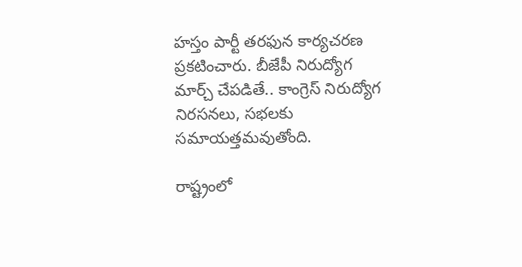హస్తం పార్టీ తరఫున కార్యచరణ ప్రకటించారు. బీజేపీ నిరుద్యోగ మార్చ్ చేపడితే.. కాంగ్రెస్ నిరుద్యోగ నిరసనలు, సభలకు సమాయత్తమవుతోంది.

రాష్ట్రంలో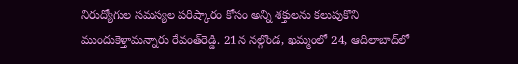నిరుద్యోగుల సమస్యల పరిష్కారం కోసం అన్ని శక్తులను కలుపుకొని ముందుకెళ్తామన్నారు రేవంత్‌రెడ్డి. 21న నల్గొండ, ఖమ్మంలో 24, ఆదిలాబాద్‌లో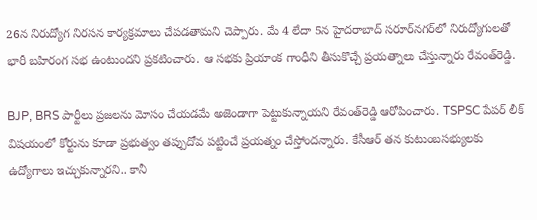26న నిరుద్యోగ నిరసన కార్యక్రమాలు చేపడతామని చెప్పారు. మే 4 లేదా 5న హైదరాబాద్‌ సరూర్‌నగర్‌లో నిరుద్యోగులతో భారీ బహిరంగ సభ ఉంటుందని ప్రకటించారు. ఆ సభకు ప్రియాంక గాంధీని తీసుకొచ్చే ప్రయత్నాలు చేస్తున్నారు రేవంత్‌రెడ్డి.

BJP, BRS పార్టీలు ప్రజలను మోసం చేయడమే అజెండాగా పెట్టుకున్నాయని రేవంత్‌రెడ్డి ఆరోపించారు. TSPSC పేపర్ లీక్ విషయంలో కోర్టును కూడా ప్రభుత్వం తప్పుదోవ పట్టించే ప్రయత్నం చేస్తోందన్నారు. కేసీఆర్ తన కుటుంబసభ్యులకు ఉద్యోగాలు ఇచ్చుకున్నారని.. కానీ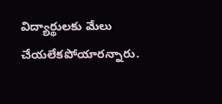విద్యార్థులకు మేలు చేయలేకపోయారన్నారు.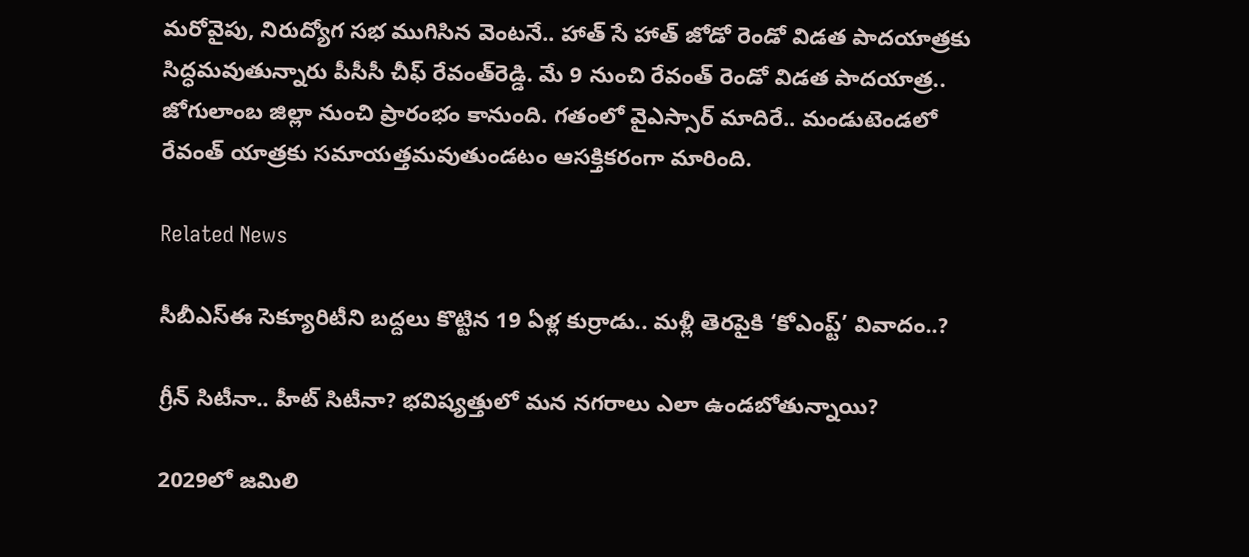మరోవైపు, నిరుద్యోగ సభ ముగిసిన వెంటనే.. హాత్ సే హాత్ జోడో రెండో విడత పాదయాత్రకు సిద్ధమవుతున్నారు పీసీసీ చీఫ్ రేవంత్‌రెడ్డి. మే 9 నుంచి రేవంత్ రెండో విడత పాదయాత్ర.. జోగులాంబ జిల్లా నుంచి ప్రారంభం కానుంది. గతంలో వైఎస్సార్ మాదిరే.. మండుటెండలో రేవంత్ యాత్రకు సమాయత్తమవుతుండటం ఆసక్తికరంగా మారింది.

Related News

సీబీఎస్‌ఈ సెక్యూరిటీని బద్దలు కొట్టిన 19 ఏళ్ల కుర్రాడు.. మళ్లీ తెరపైకి ‘కోఎంప్ట్’ వివాదం..?

గ్రీన్ సిటీనా.. హీట్ సిటీనా? భవిష్యత్తులో మన నగరాలు ఎలా ఉండబోతున్నాయి?

2029లో జమిలి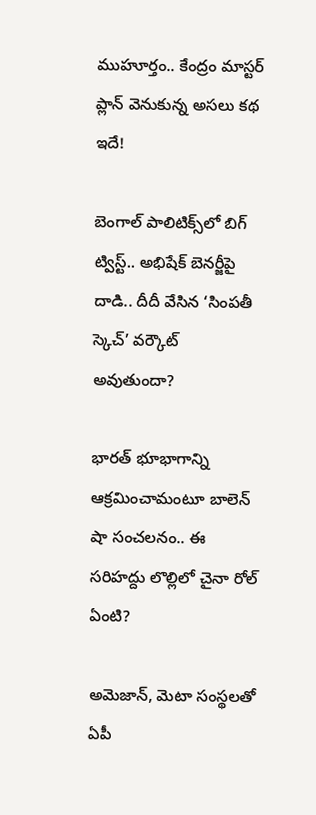ముహూర్తం.. కేంద్రం మాస్టర్ ప్లాన్ వెనుకున్న అసలు కథ ఇదే!

బెంగాల్ పాలిటిక్స్‌లో బిగ్ ట్విస్ట్.. అభిషేక్ బెనర్జీపై దాడి.. దీదీ వేసిన ‘సింపతీ స్కెచ్’ వర్కౌట్ అవుతుందా?

భారత్ భూభాగాన్ని ఆక్రమించామంటూ బాలెన్ షా సంచలనం.. ఈ సరిహద్దు లొల్లిలో చైనా రోల్ ఏంటి?

అమెజాన్, మెటా సంస్థలతో ఏపీ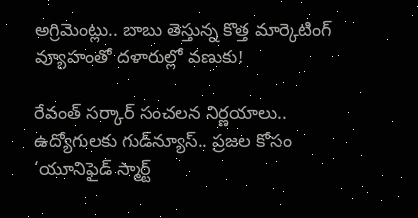అగ్రిమెంట్లు.. బాబు తెస్తున్న కొత్త మార్కెటింగ్ వ్యూహంతో దళారుల్లో వణుకు!

రేవంత్ సర్కార్ సంచలన నిర్ణయాలు.. ఉద్యోగులకు గుడ్‌న్యూస్.. ప్రజల కోసం ‘యూనిఫైడ్ స్మార్ట్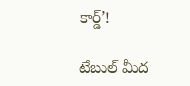కార్డ్’!

టేబుల్ మీద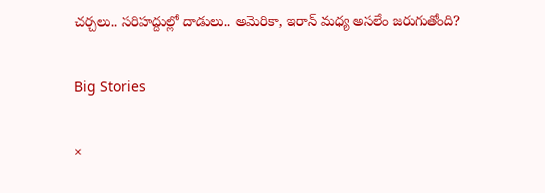చర్చలు.. సరిహద్దుల్లో దాడులు.. అమెరికా, ఇరాన్ మధ్య అసలేం జరుగుతోంది?

Big Stories

×